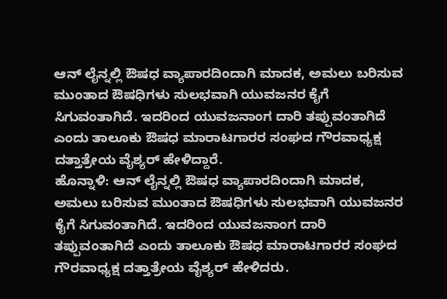ಆನ್ ಲೈನ್ನಲ್ಲಿ ಔಷಧ ವ್ಯಾಪಾರದಿಂದಾಗಿ ಮಾದಕ, ಅಮಲು ಬರಿಸುವ ಮುಂತಾದ ಔಷಧಿಗಳು ಸುಲಭವಾಗಿ ಯುವಜನರ ಕೈಗೆ ಸಿಗುವಂತಾಗಿದೆ. ಇದರಿಂದ ಯುವಜನಾಂಗ ದಾರಿ ತಪ್ಪುವಂತಾಗಿದೆ ಎಂದು ತಾಲೂಕು ಔಷಧ ಮಾರಾಟಗಾರರ ಸಂಘದ ಗೌರವಾಧ್ಯಕ್ಷ ದತ್ತಾತ್ರೇಯ ವೈಶ್ಯರ್ ಹೇಳಿದ್ದಾರೆ.
ಹೊನ್ನಾಳಿ: ಆನ್ ಲೈನ್ನಲ್ಲಿ ಔಷಧ ವ್ಯಾಪಾರದಿಂದಾಗಿ ಮಾದಕ, ಅಮಲು ಬರಿಸುವ ಮುಂತಾದ ಔಷಧಿಗಳು ಸುಲಭವಾಗಿ ಯುವಜನರ ಕೈಗೆ ಸಿಗುವಂತಾಗಿದೆ. ಇದರಿಂದ ಯುವಜನಾಂಗ ದಾರಿ ತಪ್ಪುವಂತಾಗಿದೆ ಎಂದು ತಾಲೂಕು ಔಷಧ ಮಾರಾಟಗಾರರ ಸಂಘದ ಗೌರವಾಧ್ಯಕ್ಷ ದತ್ತಾತ್ರೇಯ ವೈಶ್ಯರ್ ಹೇಳಿದರು.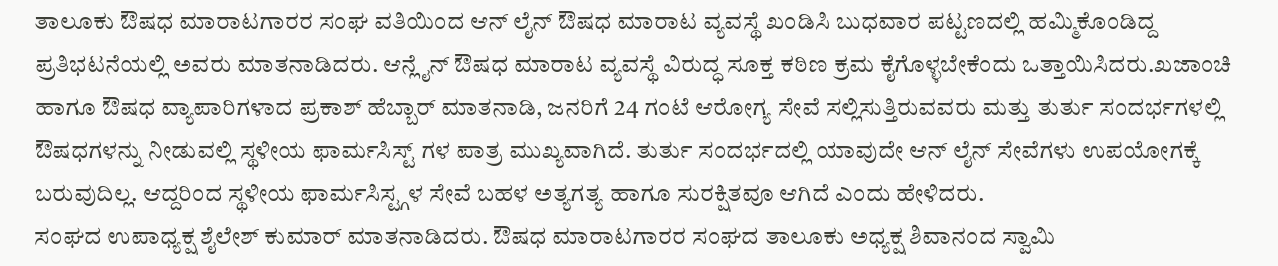ತಾಲೂಕು ಔಷಧ ಮಾರಾಟಗಾರರ ಸಂಘ ವತಿಯಿಂದ ಆನ್ ಲೈನ್ ಔಷಧ ಮಾರಾಟ ವ್ಯವಸ್ಥೆ ಖಂಡಿಸಿ ಬುಧವಾರ ಪಟ್ಟಣದಲ್ಲಿ ಹಮ್ಮಿಕೊಂಡಿದ್ದ ಪ್ರತಿಭಟನೆಯಲ್ಲಿ ಅವರು ಮಾತನಾಡಿದರು. ಆನ್ಲೈನ್ ಔಷಧ ಮಾರಾಟ ವ್ಯವಸ್ಥೆ ವಿರುದ್ಧ ಸೂಕ್ತ ಕಠಿಣ ಕ್ರಮ ಕೈಗೊಳ್ಳಬೇಕೆಂದು ಒತ್ತಾಯಿಸಿದರು.ಖಜಾಂಚಿ ಹಾಗೂ ಔಷಧ ವ್ಯಾಪಾರಿಗಳಾದ ಪ್ರಕಾಶ್ ಹೆಬ್ಬಾರ್ ಮಾತನಾಡಿ, ಜನರಿಗೆ 24 ಗಂಟೆ ಆರೋಗ್ಯ ಸೇವೆ ಸಲ್ಲಿಸುತ್ತಿರುವವರು ಮತ್ತು ತುರ್ತು ಸಂದರ್ಭಗಳಲ್ಲಿ ಔಷಧಗಳನ್ನು ನೀಡುವಲ್ಲಿ ಸ್ಥಳೀಯ ಫಾರ್ಮಸಿಸ್ಟ್ ಗಳ ಪಾತ್ರ ಮುಖ್ಯವಾಗಿದೆ. ತುರ್ತು ಸಂದರ್ಭದಲ್ಲಿ ಯಾವುದೇ ಆನ್ ಲೈನ್ ಸೇವೆಗಳು ಉಪಯೋಗಕ್ಕೆ ಬರುವುದಿಲ್ಲ. ಆದ್ದರಿಂದ ಸ್ಥಳೀಯ ಫಾರ್ಮಸಿಸ್ಟ್ಗಳ ಸೇವೆ ಬಹಳ ಅತ್ಯಗತ್ಯ ಹಾಗೂ ಸುರಕ್ಷಿತವೂ ಆಗಿದೆ ಎಂದು ಹೇಳಿದರು.
ಸಂಘದ ಉಪಾಧ್ಯಕ್ಷ ಶೈಲೇಶ್ ಕುಮಾರ್ ಮಾತನಾಡಿದರು. ಔಷಧ ಮಾರಾಟಗಾರರ ಸಂಘದ ತಾಲೂಕು ಅಧ್ಯಕ್ಷ ಶಿವಾನಂದ ಸ್ವಾಮಿ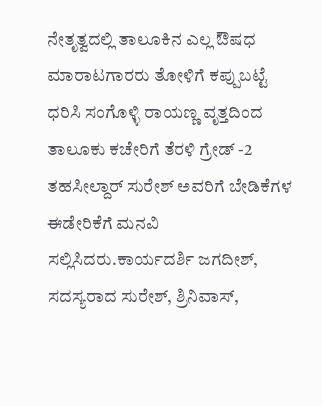ನೇತೃತ್ವದಲ್ಲಿ ತಾಲೂಕಿನ ಎಲ್ಲ ಔಷಧ ಮಾರಾಟಗಾರರು ತೋಳಿಗೆ ಕಪ್ಪುಬಟ್ಟೆ ಧರಿಸಿ ಸಂಗೊಳ್ಳಿ ರಾಯಣ್ಣ ವೃತ್ತದಿಂದ ತಾಲೂಕು ಕಚೇರಿಗೆ ತೆರಳಿ ಗ್ರೇಡ್ -2 ತಹಸೀಲ್ದಾರ್ ಸುರೇಶ್ ಅವರಿಗೆ ಬೇಡಿಕೆಗಳ ಈಡೇರಿಕೆಗೆ ಮನವಿ ಸಲ್ಲಿಸಿದರು.ಕಾರ್ಯದರ್ಶಿ ಜಗದೀಶ್, ಸದಸ್ಯರಾದ ಸುರೇಶ್, ಶ್ರಿನಿವಾಸ್,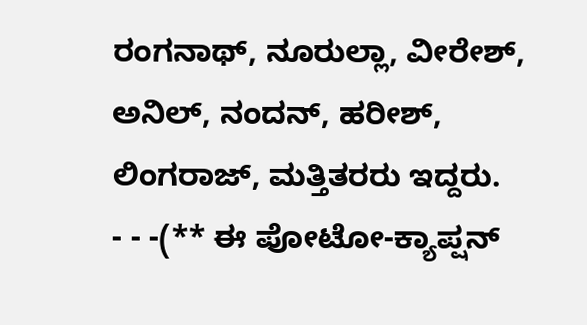ರಂಗನಾಥ್, ನೂರುಲ್ಲಾ, ವೀರೇಶ್, ಅನಿಲ್, ನಂದನ್, ಹರೀಶ್, ಲಿಂಗರಾಜ್, ಮತ್ತಿತರರು ಇದ್ದರು.
- - -(** ಈ ಪೋಟೋ-ಕ್ಯಾಪ್ಷನ್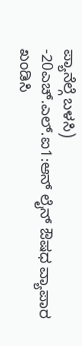ಪ್ಯಾನೆಲ್ಗೆ ಬಳಸಿ)
-20ಎಚ್.ಎಲ್.ಐ1:ಆನ್ ಲೈನ್ ಔಷಧ ವ್ಯಾಪಾರ ಖಂಡಿಸಿ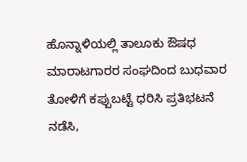ಹೊನ್ನಾಳಿಯಲ್ಲಿ ತಾಲೂಕು ಔಷಧ ಮಾರಾಟಗಾರರ ಸಂಘದಿಂದ ಬುಧವಾರ ತೋಳಿಗೆ ಕಪ್ಪುಬಟ್ಟೆ ಧರಿಸಿ ಪ್ರತಿಭಟನೆ ನಡೆಸಿ,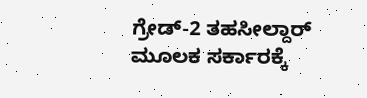ಗ್ರೇಡ್-2 ತಹಸೀಲ್ದಾರ್ ಮೂಲಕ ಸರ್ಕಾರಕ್ಕೆ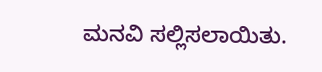ಮನವಿ ಸಲ್ಲಿಸಲಾಯಿತು.